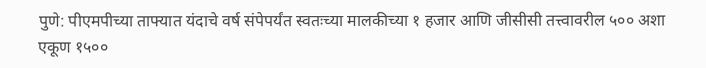पुणे: पीएमपीच्या ताफ्यात यंदाचे वर्ष संपेपर्यंत स्वतःच्या मालकीच्या १ हजार आणि जीसीसी तत्त्वावरील ५०० अशा एकूण १५००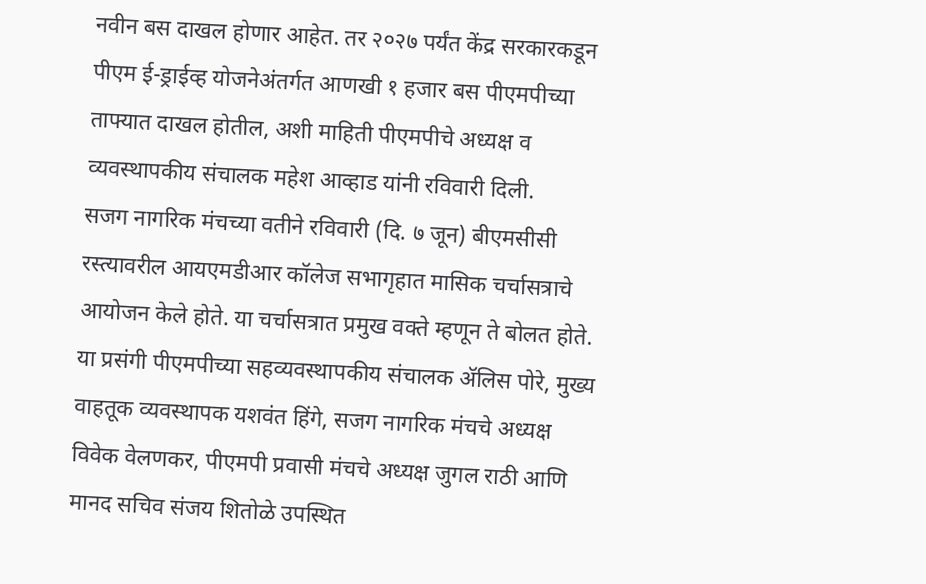नवीन बस दाखल होणार आहेत. तर २०२७ पर्यंत केंद्र सरकारकडून पीएम ई-ड्राईव्ह योजनेअंतर्गत आणखी १ हजार बस पीएमपीच्या ताफ्यात दाखल होतील, अशी माहिती पीएमपीचे अध्यक्ष व व्यवस्थापकीय संचालक महेश आव्हाड यांनी रविवारी दिली.
सजग नागरिक मंचच्या वतीने रविवारी (दि. ७ जून) बीएमसीसी रस्त्यावरील आयएमडीआर कॉलेज सभागृहात मासिक चर्चासत्राचे आयोजन केले होते. या चर्चासत्रात प्रमुख वक्ते म्हणून ते बोलत होते. या प्रसंगी पीएमपीच्या सहव्यवस्थापकीय संचालक ॲलिस पोरे, मुख्य वाहतूक व्यवस्थापक यशवंत हिंगे, सजग नागरिक मंचचे अध्यक्ष विवेक वेलणकर, पीएमपी प्रवासी मंचचे अध्यक्ष जुगल राठी आणि मानद सचिव संजय शितोळे उपस्थित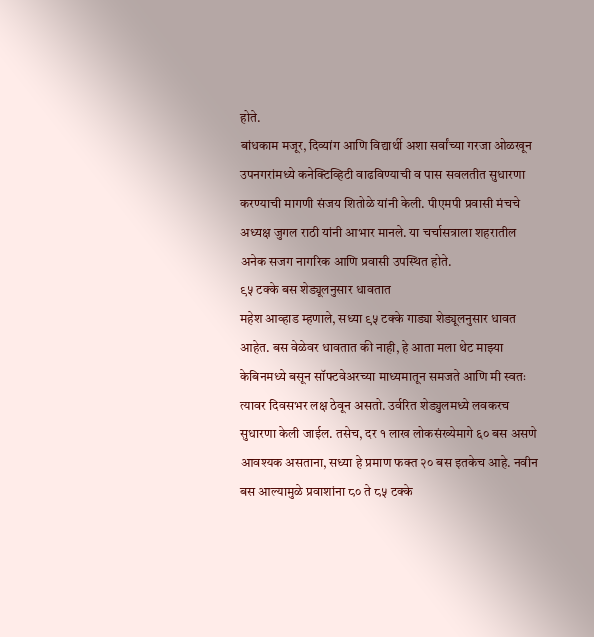होते.
बांधकाम मजूर, दिव्यांग आणि विद्यार्थी अशा सर्वांच्या गरजा ओळखून उपनगरांमध्ये कनेक्टिव्हिटी वाढविण्याची व पास सवलतीत सुधारणा करण्याची मागणी संजय शितोळे यांनी केली. पीएमपी प्रवासी मंचचे अध्यक्ष जुगल राठी यांनी आभार मानले. या चर्चासत्राला शहरातील अनेक सजग नागरिक आणि प्रवासी उपस्थित होते.
९५ टक्के बस शेड्यूलनुसार धावतात
महेश आव्हाड म्हणाले, सध्या ९५ टक्के गाड्या शेड्यूलनुसार धावत आहेत. बस वेळेवर धावतात की नाही, हे आता मला थेट माझ्या केबिनमध्ये बसून सॉफ्टवेअरच्या माध्यमातून समजते आणि मी स्वतः त्यावर दिवसभर लक्ष ठेवून असतो. उर्वरित शेड्युलमध्ये लवकरच सुधारणा केली जाईल. तसेच, दर १ लाख लोकसंख्येमागे ६० बस असणे आवश्यक असताना, सध्या हे प्रमाण फक्त २० बस इतकेच आहे. नवीन बस आल्यामुळे प्रवाशांना ८० ते ८५ टक्के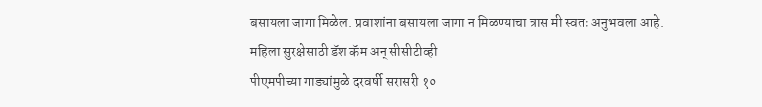बसायला जागा मिळेल. प्रवाशांना बसायला जागा न मिळण्याचा त्रास मी स्वतः अनुभवला आहे.
महिला सुरक्षेसाठी डॅश कॅम अन् सीसीटीव्ही
पीएमपीच्या गाड्यांमुळे दरवर्षी सरासरी १०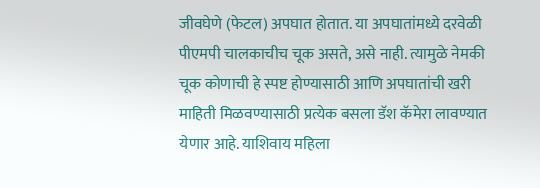जीवघेणे (फेटल) अपघात होतात. या अपघातांमध्ये दरवेळी पीएमपी चालकाचीच चूक असते, असे नाही. त्यामुळे नेमकी चूक कोणाची हे स्पष्ट होण्यासाठी आणि अपघातांची खरी माहिती मिळवण्यासाठी प्रत्येक बसला डॅश कॅमेरा लावण्यात येणार आहे. याशिवाय महिला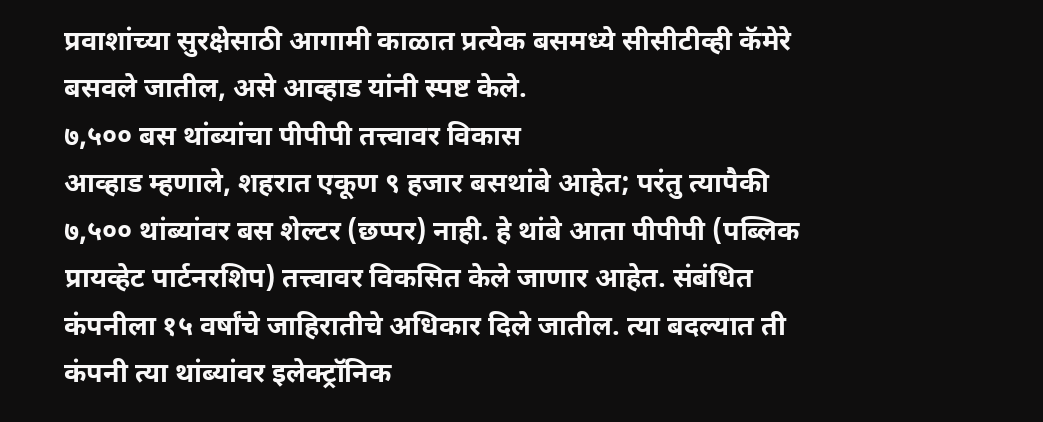प्रवाशांच्या सुरक्षेसाठी आगामी काळात प्रत्येक बसमध्ये सीसीटीव्ही कॅमेरे बसवले जातील, असे आव्हाड यांनी स्पष्ट केले.
७,५०० बस थांब्यांचा पीपीपी तत्त्वावर विकास
आव्हाड म्हणाले, शहरात एकूण ९ हजार बसथांबे आहेत; परंतु त्यापैकी ७,५०० थांब्यांवर बस शेल्टर (छप्पर) नाही. हे थांबे आता पीपीपी (पब्लिक प्रायव्हेट पार्टनरशिप) तत्त्वावर विकसित केले जाणार आहेत. संबंधित कंपनीला १५ वर्षांचे जाहिरातीचे अधिकार दिले जातील. त्या बदल्यात ती कंपनी त्या थांब्यांवर इलेक्ट्रॉनिक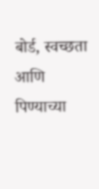बोर्ड, स्वच्छता आणि पिण्याच्या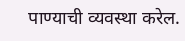पाण्याची व्यवस्था करेल.